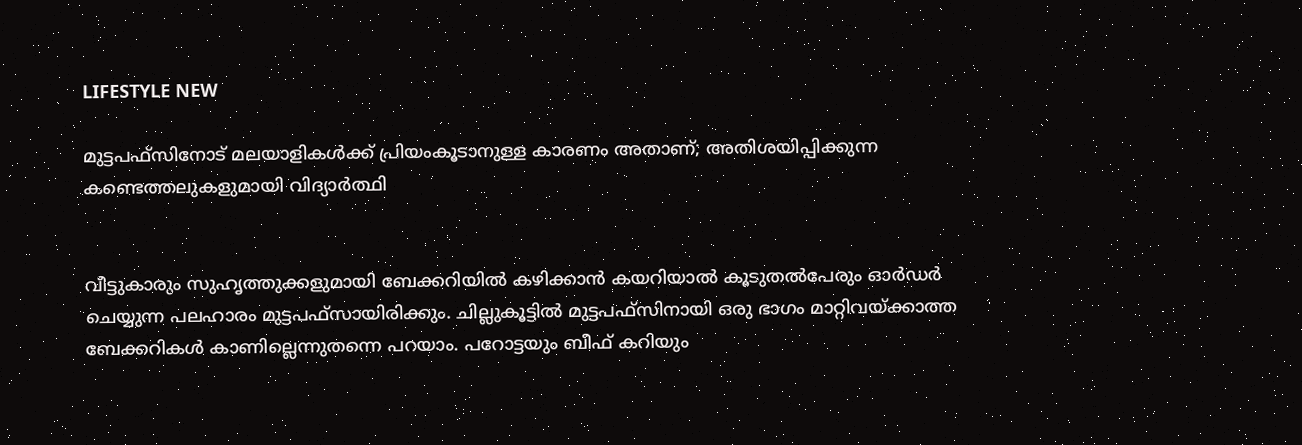LIFESTYLE NEW

മുട്ടപഫ്‌സിനോട് മലയാളികൾക്ക് പ്രിയംകൂടാനുള്ള കാരണം അതാണ്; അതിശയിപ്പിക്കുന്ന കണ്ടെത്തലുകളുമായി വിദ്യാർത്ഥി


വീട്ടുകാരും സുഹൃത്തുക്കളുമായി ബേക്കറിയിൽ കഴിക്കാൻ കയറിയാൽ കൂടുതൽപേരും ഓർഡർ ചെയ്യുന്ന പലഹാരം മുട്ടപഫ്‌സായിരിക്കും. ചില്ലുകൂട്ടിൽ മുട്ടപഫ്‌സിനായി ഒരു ഭാഗം മാറ്റിവയ്‌ക്കാത്ത ബേക്കറികൾ കാണില്ലെന്നുതന്നെ പറയാം. പറോട്ടയും ബീഫ് കറിയും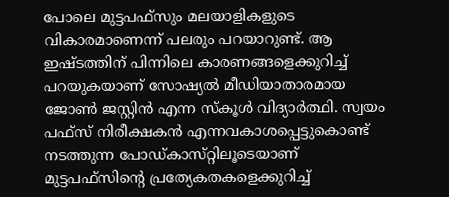പോലെ മുട്ടപഫ്‌സും മലയാളികളുടെ വികാരമാണെന്ന് പലരും പറയാറുണ്ട്. ആ ഇഷ്‌ടത്തിന് പിന്നിലെ കാരണങ്ങളെക്കുറിച്ച് പറയുകയാണ് സോഷ്യൽ മീഡിയാതാരമായ ജോൺ ജസ്റ്റിൻ എന്ന സ്‌കൂൾ വിദ്യാർത്ഥി. സ്വയം പഫ്‌സ് നിരീക്ഷകൻ എന്നവകാശപ്പെട്ടുകൊണ്ട് നടത്തുന്ന പോഡ്‌കാസ്‌റ്റിലൂടെയാണ് മുട്ടപഫ്‌സിന്റെ പ്രത്യേകതകളെക്കുറിച്ച്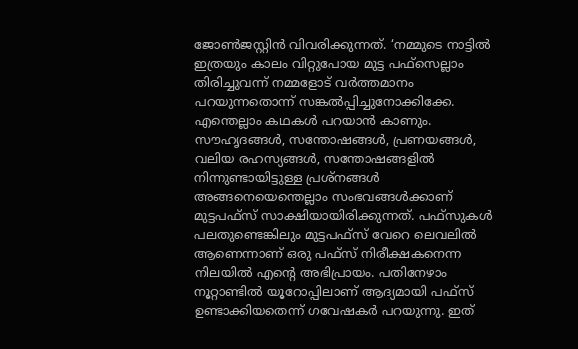ജോൺജസ്റ്റിൻ വിവരിക്കുന്നത്. ‘നമ്മുടെ നാട്ടിൽ ഇത്രയും കാലം വിറ്റുപോയ മുട്ട പഫ്‌സെല്ലാം തിരിച്ചുവന്ന് നമ്മളോട് വർത്തമാനം പറയുന്നതൊന്ന് സങ്കൽപ്പിച്ചുനോക്കിക്കേ. എന്തെല്ലാം കഥകൾ പറയാൻ കാണും. സൗഹൃദങ്ങൾ, സന്തോഷങ്ങൾ, പ്രണയങ്ങൾ, വലിയ രഹസ്യങ്ങൾ, സന്തോഷങ്ങളിൽ നിന്നുണ്ടായിട്ടുള്ള പ്രശ്‌നങ്ങൾ അങ്ങനെയെന്തെല്ലാം സംഭവങ്ങൾക്കാണ് മുട്ടപഫ്‌സ് സാക്ഷിയായിരിക്കുന്നത്. പഫ്‌സുകൾ പലതുണ്ടെങ്കിലും മുട്ടപഫ്‌സ് വേറെ ലെവലിൽ ആണെന്നാണ് ഒരു പഫ്‌സ് നിരീക്ഷകനെന്ന നിലയിൽ എന്റെ അഭിപ്രായം. പതിനേഴാം നൂറ്റാണ്ടിൽ യൂറോപ്പിലാണ് ആദ്യമായി പഫ്‌സ് ഉണ്ടാക്കിയതെന്ന് ഗവേഷകർ പറയുന്നു. ഇത്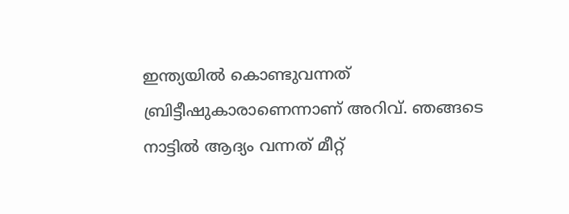ഇന്ത്യയിൽ കൊണ്ടുവന്നത് ബ്രിട്ടീഷുകാരാണെന്നാണ് അറിവ്. ഞങ്ങടെ നാട്ടിൽ ആദ്യം വന്നത് മീറ്റ്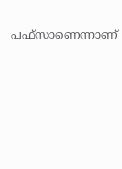പഫ്‌സാണെന്നാണ്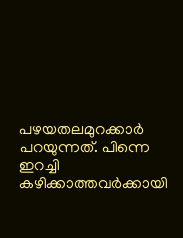പഴയതലമുറക്കാർ പറയുന്നത്. പിന്നെ ഇറച്ചി കഴിക്കാത്തവർക്കായി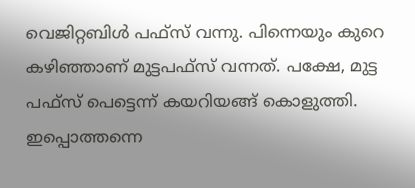വെജിറ്റബിൾ പഫ്‌സ് വന്നു. പിന്നെയും കുറെ കഴിഞ്ഞാണ് മുട്ടപഫ്‌സ് വന്നത്. പക്ഷേ, മുട്ട പഫ്‌സ് പെട്ടെന്ന് കയറിയങ്ങ് കൊളുത്തി. ഇപ്പൊത്തന്നെ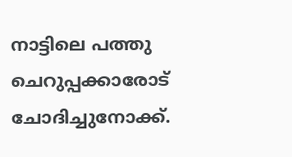നാട്ടിലെ പത്തു ചെറുപ്പക്കാരോട് ചോദിച്ചുനോക്ക്.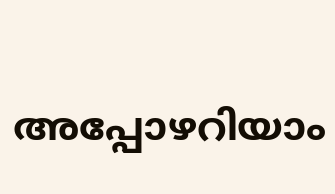അപ്പോഴറിയാം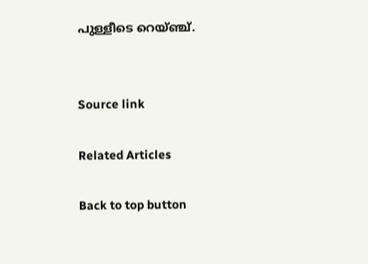പുള്ളീടെ റെയ്ഞ്ച്.


Source link

Related Articles

Back to top button